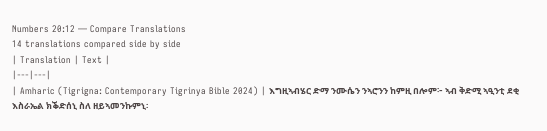Numbers 20:12 — Compare Translations
14 translations compared side by side
| Translation | Text |
|---|---|
| Amharic (Tigrigna: Contemporary Tigrinya Bible 2024) | እግዚኣብሄር ድማ ንሙሴን ንኣሮንን ከምዚ በሎም፦ ኣብ ቅድሚ ኣዒንቲ ደቂ እስራኤል ክቕድሰኒ ስለ ዘይኣመንኩምኒ፡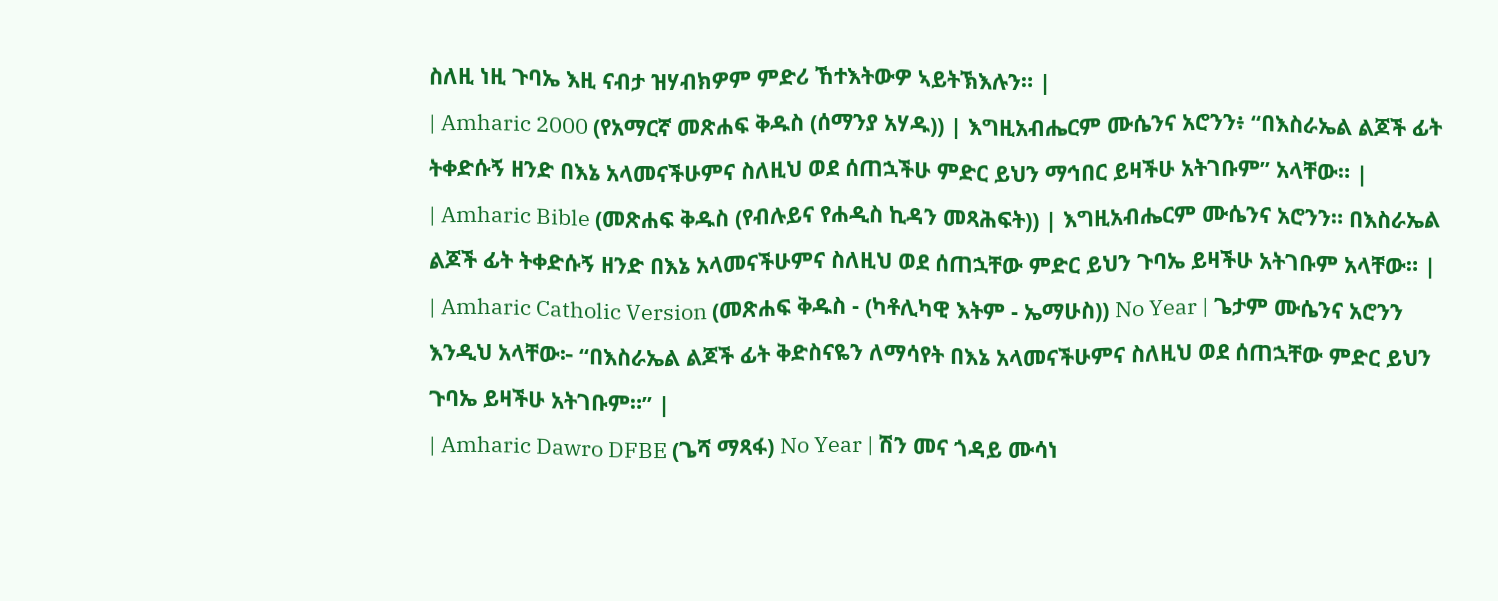ስለዚ ነዚ ጉባኤ እዚ ናብታ ዝሃብክዎም ምድሪ ኸተእትውዎ ኣይትኽእሉን። |
| Amharic 2000 (የአማርኛ መጽሐፍ ቅዱስ (ሰማንያ አሃዱ)) | እግዚአብሔርም ሙሴንና አሮንን፥ “በእስራኤል ልጆች ፊት ትቀድሱኝ ዘንድ በእኔ አላመናችሁምና ስለዚህ ወደ ሰጠኋችሁ ምድር ይህን ማኅበር ይዛችሁ አትገቡም” አላቸው። |
| Amharic Bible (መጽሐፍ ቅዱስ (የብሉይና የሐዲስ ኪዳን መጻሕፍት)) | እግዚአብሔርም ሙሴንና አሮንን። በእስራኤል ልጆች ፊት ትቀድሱኝ ዘንድ በእኔ አላመናችሁምና ስለዚህ ወደ ሰጠኋቸው ምድር ይህን ጉባኤ ይዛችሁ አትገቡም አላቸው። |
| Amharic Catholic Version (መጽሐፍ ቅዱስ - (ካቶሊካዊ እትም - ኤማሁስ)) No Year | ጌታም ሙሴንና አሮንን እንዲህ አላቸው፦ “በእስራኤል ልጆች ፊት ቅድስናዬን ለማሳየት በእኔ አላመናችሁምና ስለዚህ ወደ ሰጠኋቸው ምድር ይህን ጉባኤ ይዛችሁ አትገቡም።” |
| Amharic Dawro DFBE (ጌሻ ማጻፋ) No Year | ሽን መና ጎዳይ ሙሳነ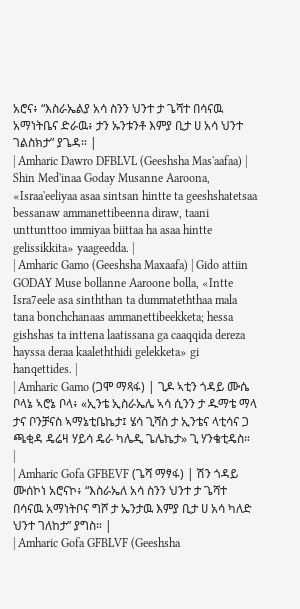አሮና፥ “እስራኤልያ አሳ ስንን ህንተ ታ ጌሻተ በሳናዉ አማነትቤና ድራዉ፥ ታን ኡንቱንቶ እምያ ቢታ ሀ አሳ ህንተ ገልስክታ” ያጌዳ። |
| Amharic Dawro DFBLVL (Geeshsha Mas'aafaa) | Shin Med'inaa Goday Musanne Aaroona, «Israa'eeliyaa asaa sintsan hintte ta geeshshatetsaa bessanaw ammanettibeenna diraw, taani unttunttoo immiyaa biittaa ha asaa hintte gelissikkita» yaageedda. |
| Amharic Gamo (Geeshsha Maxaafa) | Gido attiin GODAY Muse bollanne Aaroone bolla, «Intte Isra7eele asa sinththan ta dummateththaa mala tana bonchchanaas ammanettibeekketa; hessa gishshas ta inttena laatissana ga caaqqida dereza hayssa deraa kaaleththidi gelekketa» gi hanqettides. |
| Amharic Gamo (ጋሞ ማጻፋ) | ጊዶ ኣቲን ጎዳይ ሙሴ ቦላኔ ኣሮኔ ቦላ፥ «ኢንቴ ኢስራኤሌ ኣሳ ሲንን ታ ዱማቴ ማላ ታና ቦንቻናስ ኣማኔቲቤኬታ፤ ሄሳ ጊሻስ ታ ኢንቴና ላቲሳና ጋ ጫቂዳ ዴሬዛ ሃይሳ ዴራ ካሌዲ ጌሌኬታ» ጊ ሃንቄቲዴስ። |
| Amharic Gofa GFBEVF (ጌሻ ማፃፋ) | ሽን ጎዳይ ሙሰኮነ አሮናኮ፥ “እስራኤለ አሳ ስንን ህንተ ታ ጌሻተ በሳናዉ አማነትቦና ግሾ ታ ኤንታዉ እምያ ቢታ ሀ አሳ ካለድ ህንተ ገለከታ” ያግስ። |
| Amharic Gofa GFBLVF (Geeshsha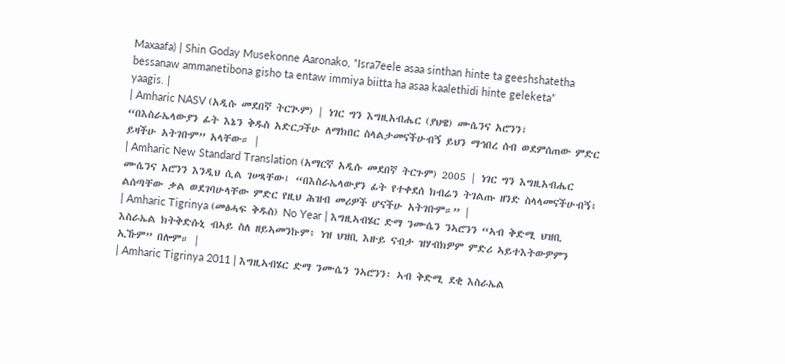Maxaafa) | Shin Goday Musekonne Aaronako, “Isra7eele asaa sinthan hinte ta geeshshatetha bessanaw ammanetibona gisho ta entaw immiya biitta ha asaa kaalethidi hinte geleketa” yaagis. |
| Amharic NASV (አዲሱ መደበኛ ትርጒም) | ነገር ግን እግዚአብሔር (ያህዌ) ሙሴንና አሮንን፣ “በእስራኤላውያን ፊት እኔን ቅዱስ አድርጋችሁ ለማክበር ስላልታመናችሁብኝ ይህን ማኅበረ ሰብ ወደምሰጠው ምድር ይዛችሁ አትገቡም” አላቸው። |
| Amharic New Standard Translation (አማርኛ አዲሱ መደበኛ ትርጉም) 2005 | ነገር ግን እግዚአብሔር ሙሴንና አሮንን እንዲህ ሲል ገሠጻቸው፤ “በእስራኤላውያን ፊት የተቀደሰ ክብሬን ትገልጡ ዘንድ ስላላመናችሁብኝ፥ ልሰጣቸው ቃል ወደገባሁላቸው ምድር የዚህ ሕዝብ መሪዎች ሆናችሁ አትገቡም።” |
| Amharic Tigrinya (መፅሓፍ ቅዱስ) No Year | እግዚኣብሄር ድማ ንሙሴን ንኣሮንን “ኣብ ቅድሚ ህዝቢ እስራኤል ክትቅድሱኒ ብኣይ ስለ ዘይኣመንኩም፥ ነዝ ህዝቢ እዙይ ናብታ ዝሃብክዎም ምድሪ ኣይተእትውዎምን ኢኹም” በሎም። |
| Amharic Tigrinya 2011 | እግዚኣብሄር ድማ ንሙሴን ንኣሮንን፡ ኣብ ቅድሚ ደቂ እስራኤል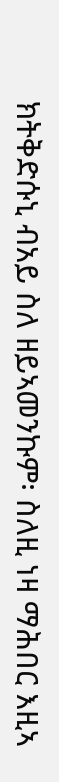ክትቅድሱኒ ብአይ ስለ ዘይኣመንኩም፡ ስለዚ ነዛ ማሕበር እዚኣ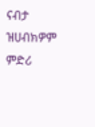ናብታ ዝሀብክዎም ምድሪ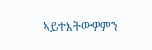ኣይተእትውዎምን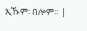ኢኹም፡ በሎም። |